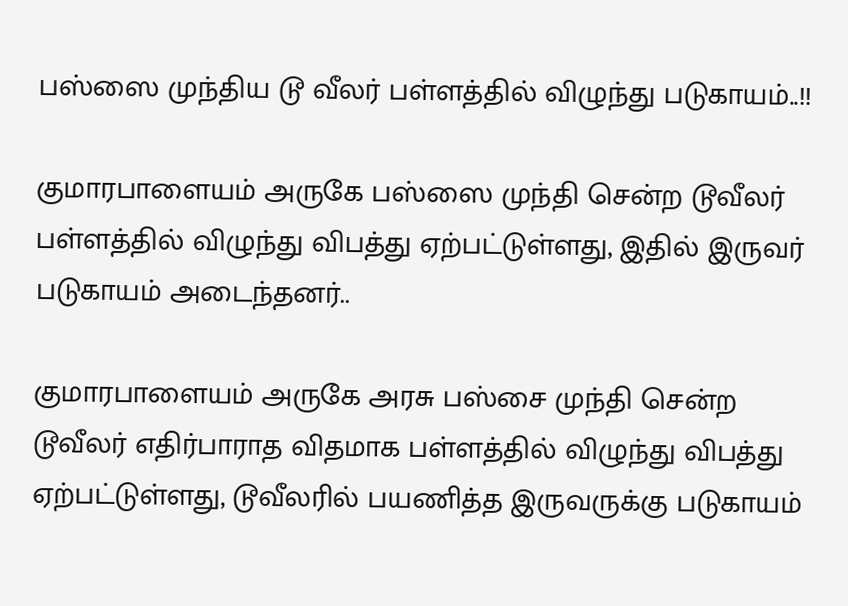பஸ்ஸை முந்திய டூ வீலர் பள்ளத்தில் விழுந்து படுகாயம்..!!

குமாரபாளையம் அருகே பஸ்ஸை முந்தி சென்ற டூவீலர் பள்ளத்தில் விழுந்து விபத்து ஏற்பட்டுள்ளது, இதில் இருவர் படுகாயம் அடைந்தனர்..

குமாரபாளையம் அருகே அரசு பஸ்சை முந்தி சென்ற டூவீலர் எதிர்பாராத விதமாக பள்ளத்தில் விழுந்து விபத்து ஏற்பட்டுள்ளது, டூவீலரில் பயணித்த இருவருக்கு படுகாயம்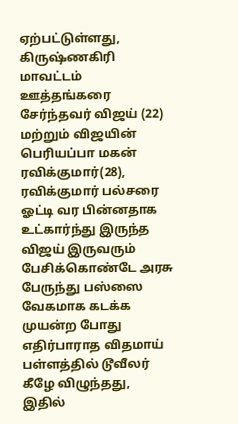ஏற்பட்டுள்ளது, கிருஷ்ணகிரி மாவட்டம் ஊத்தங்கரை சேர்ந்தவர் விஜய் (22) மற்றும் விஜயின் பெரியப்பா மகன் ரவிக்குமார்(28), ரவிக்குமார் பல்சரை ஓட்டி வர பின்னதாக உட்கார்ந்து இருந்த விஜய் இருவரும் பேசிக்கொண்டே அரசு பேருந்து பஸ்ஸை வேகமாக கடக்க முயன்ற போது எதிர்பாராத விதமாய் பள்ளத்தில் டூவீலர் கீழே விழுந்தது, இதில்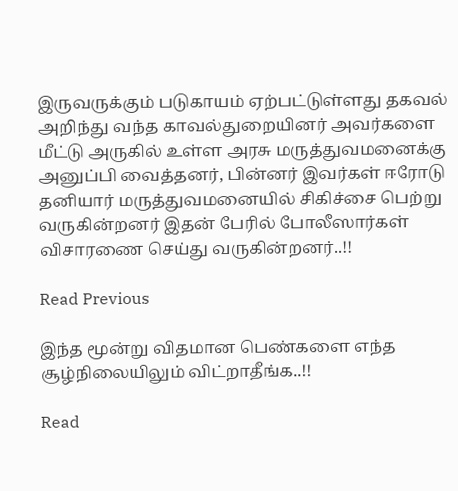இருவருக்கும் படுகாயம் ஏற்பட்டுள்ளது தகவல் அறிந்து வந்த காவல்துறையினர் அவர்களை மீட்டு அருகில் உள்ள அரசு மருத்துவமனைக்கு அனுப்பி வைத்தனர், பின்னர் இவர்கள் ஈரோடு தனியார் மருத்துவமனையில் சிகிச்சை பெற்று வருகின்றனர் இதன் பேரில் போலீஸார்கள் விசாரணை செய்து வருகின்றனர்..!!

Read Previous

இந்த மூன்று விதமான பெண்களை எந்த சூழ்நிலையிலும் விட்றாதீங்க..!!

Read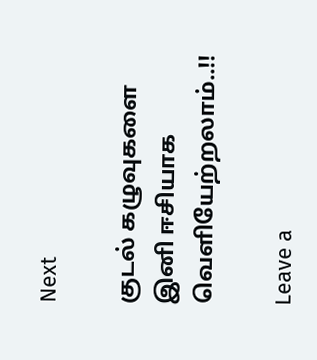Next

குடல் கழுவுகளை இனி ஈசியாக வெளியேற்றலாம்..!!

Leave a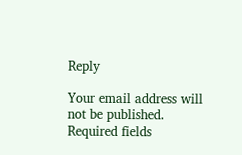Reply

Your email address will not be published. Required fields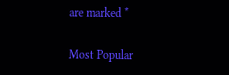are marked *

Most Popular